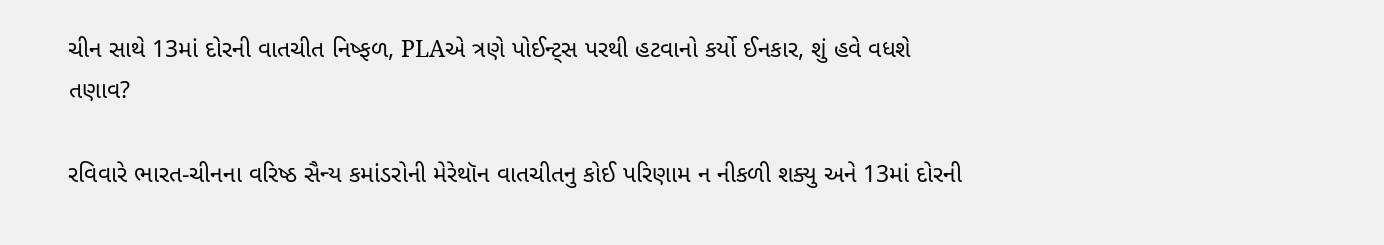ચીન સાથે 13માં દોરની વાતચીત નિષ્ફળ, PLAએ ત્રણે પોઈન્ટ્સ પરથી હટવાનો કર્યો ઈનકાર, શું હવે વધશે તણાવ?

રવિવારે ભારત-ચીનના વરિષ્ઠ સૈન્ય કમાંડરોની મેરેથૉન વાતચીતનુ કોઈ પરિણામ ન નીકળી શક્યુ અને 13માં દોરની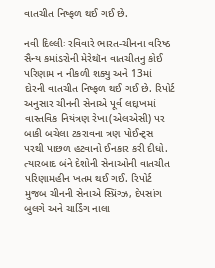વાતચીત નિષ્ફળ થઈ ગઈ છે.

નવી દિલ્લીઃ રવિવારે ભારત-ચીનના વરિષ્ઠ સૈન્ય કમાંડરોની મેરેથૉન વાતચીતનુ કોઈ પરિણામ ન નીકળી શક્યુ અને 13માં દોરની વાતચીત નિષ્ફળ થઈ ગઈ છે. રિપોર્ટ અનુસાર ચીનની સેનાએ પૂર્વ લદ્દાખમાં વાસ્તવિક નિયંત્રણ રેખા(એલએસી) પર બાકી બચેલા ટકરાવના ત્રણ પોઈન્ટ્સ પરથી પાછળ હટવાનો ઈનકાર કરી દીધો. ત્યારબાદ બંને દેશોની સેનાઓની વાતચીત પરિણામહીન ખતમ થઈ ગઈ. રિપોર્ટ મુજબ ચીનની સેનાએ સ્પ્રિંગ્ઝ, દેપસાંગ બુલગે અને ચાર્ડિંગ નાલા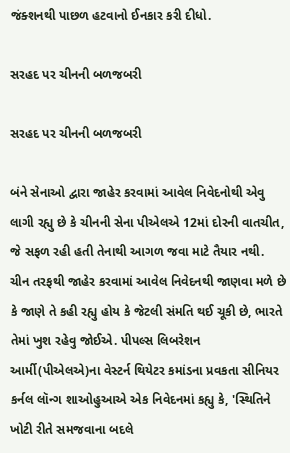જંક્શનથી પાછળ હટવાનો ઈનકાર કરી દીધો.

સરહદ પર ચીનની બળજબરી

સરહદ પર ચીનની બળજબરી

બંને સેનાઓ દ્વારા જાહેર કરવામાં આવેલ નિવેદનોથી એવુ લાગી રહ્યુ છે કે ચીનની સેના પીએલએ 12માં દોરની વાતચીત, જે સફળ રહી હતી તેનાથી આગળ જવા માટે તૈયાર નથી. ચીન તરફથી જાહેર કરવામાં આવેલ નિવેદનથી જાણવા મળે છે કે જાણે તે કહી રહ્યુ હોય કે જેટલી સંમતિ થઈ ચૂકી છે, ભારતે તેમાં ખુશ રહેવુ જોઈએ. પીપલ્સ લિબરેશન આર્મી(પીએલએ)ના વેસ્ટર્ન થિયેટર કમાંડના પ્રવકતા સીનિયર કર્નલ લૉન્ગ શાઓહુઆએ એક નિવેદનમાં કહ્યુ કે, 'સ્થિતિને ખોટી રીતે સમજવાના બદલે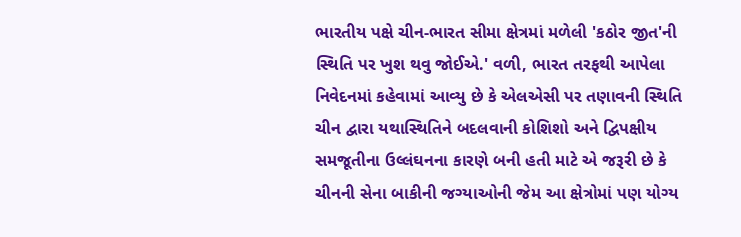ભારતીય પક્ષે ચીન-ભારત સીમા ક્ષેત્રમાં મળેલી 'કઠોર જીત'ની સ્થિતિ પર ખુશ થવુ જોઈએ.' વળી, ભારત તરફથી આપેલા નિવેદનમાં કહેવામાં આવ્યુ છે કે એલએસી પર તણાવની સ્થિતિ ચીન દ્વારા યથાસ્થિતિને બદલવાની કોશિશો અને દ્વિપક્ષીય સમજૂતીના ઉલ્લંઘનના કારણે બની હતી માટે એ જરૂરી છે કે ચીનની સેના બાકીની જગ્યાઓની જેમ આ ક્ષેત્રોમાં પણ યોગ્ય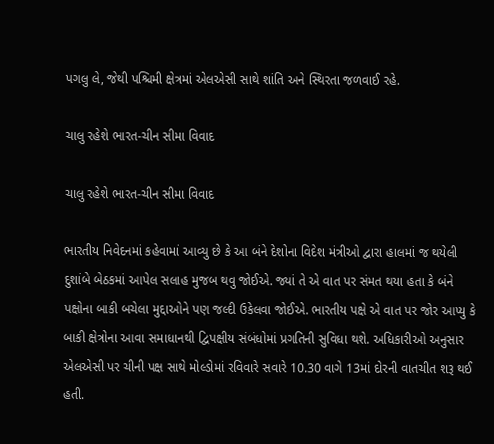પગલુ લે, જેથી પશ્ચિમી ક્ષેત્રમાં એલએસી સાથે શાંતિ અને સ્થિરતા જળવાઈ રહે.

ચાલુ રહેશે ભારત-ચીન સીમા વિવાદ

ચાલુ રહેશે ભારત-ચીન સીમા વિવાદ

ભારતીય નિવેદનમાં કહેવામાં આવ્યુ છે કે આ બંને દેશોના વિદેશ મંત્રીઓ દ્વારા હાલમાં જ થયેલી દુશાંબે બેઠકમાં આપેલ સલાહ મુજબ થવુ જોઈએ. જ્યાં તે એ વાત પર સંમત થયા હતા કે બંને પક્ષોના બાકી બચેલા મુદ્દાઓને પણ જલ્દી ઉકેલવા જોઈએ. ભારતીય પક્ષે એ વાત પર જોર આપ્યુ કે બાકી ક્ષેત્રોના આવા સમાધાનથી દ્વિપક્ષીય સંબંધોમાં પ્રગતિની સુવિધા થશે. અધિકારીઓ અનુસાર એલએસી પર ચીની પક્ષ સાથે મોલ્ડોમાં રવિવારે સવારે 10.30 વાગે 13માં દોરની વાતચીત શરૂ થઈ હતી.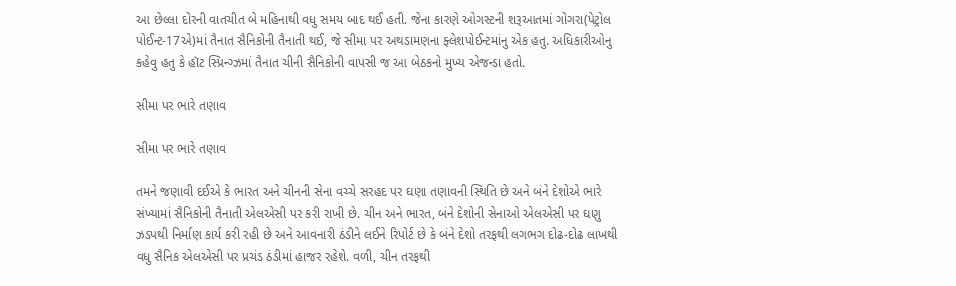આ છેલ્લા દોરની વાતચીત બે મહિનાથી વધુ સમય બાદ થઈ હતી. જેના કારણે ઓગસ્ટની શરૂઆતમાં ગોગરા(પેટ્રોલ પોઈન્ટ-17એ)માં તૈનાત સૈનિકોની તૈનાતી થઈ, જે સીમા પર અથડામણના ફ્લેશપોઈન્ટમાંનુ એક હતુ. અધિકારીઓનુ કહેવુ હતુ કે હૉટ સ્પ્રિન્ગ્ઝમાં તૈનાત ચીની સૈનિકોની વાપસી જ આ બેઠકનો મુખ્ય એજન્ડા હતો.

સીમા પર ભારે તણાવ

સીમા પર ભારે તણાવ

તમને જણાવી દઈએ કે ભારત અને ચીનની સેના વચ્ચે સરહદ પર ઘણા તણાવની સ્થિતિ છે અને બંને દેશોએ ભારે સંખ્યામાં સૈનિકોની તૈનાતી એલએસી પર કરી રાખી છે. ચીન અને ભારત, બંને દેશોની સેનાઓ એલએસી પર ઘણુ ઝડપથી નિર્માણ કાર્ય કરી રહી છે અને આવનારી ઠંડીને લઈને રિપોર્ટ છે કે બંને દેશો તરફથી લગભગ દોઢ-દોઢ લાખથી વધુ સૈનિક એલએસી પર પ્રચંડ ઠંડીમાં હાજર રહેશે. વળી, ચીન તરફથી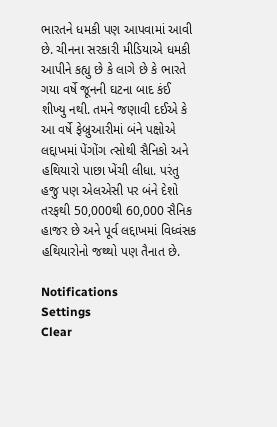ભારતને ધમકી પણ આપવામાં આવી છે. ચીનના સરકારી મીડિયાએ ધમકી આપીને કહ્યુ છે કે લાગે છે કે ભારતે ગયા વર્ષે જૂનની ઘટના બાદ કંઈ શીખ્યુ નથી. તમને જણાવી દઈએ કે આ વર્ષે ફેબ્રુઆરીમાં બંને પક્ષોએ લદ્દાખમાં પેંગોંગ ત્સોથી સૈનિકો અને હથિયારો પાછા ખેંચી લીધા. પરંતુ હજુ પણ એલએસી પર બંને દેશો તરફથી 50,000થી 60,000 સૈનિક હાજર છે અને પૂર્વ લદ્દાખમાં વિધ્વંસક હથિયારોનો જથ્થો પણ તૈનાત છે.

Notifications
Settings
Clear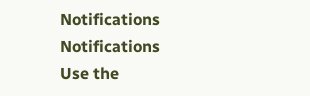Notifications
Notifications
Use the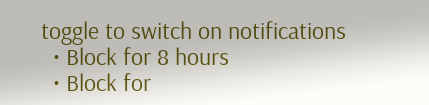toggle to switch on notifications
  • Block for 8 hours
  • Block for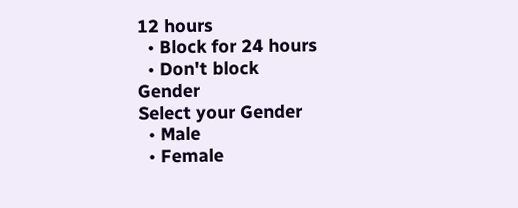12 hours
  • Block for 24 hours
  • Don't block
Gender
Select your Gender
  • Male
  • Female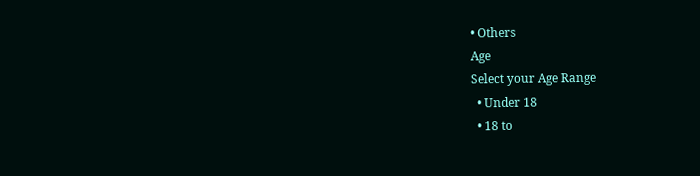• Others
Age
Select your Age Range
  • Under 18
  • 18 to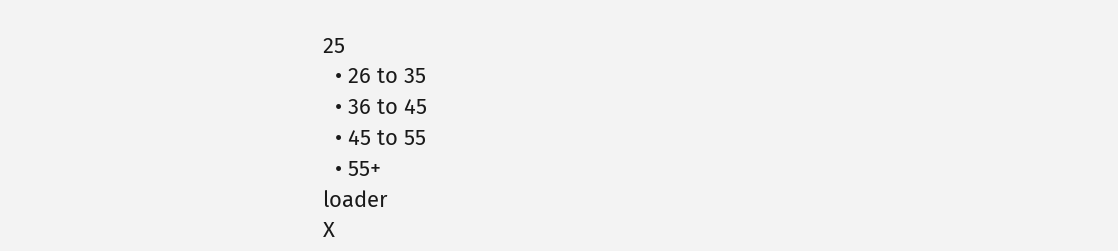25
  • 26 to 35
  • 36 to 45
  • 45 to 55
  • 55+
loader
X